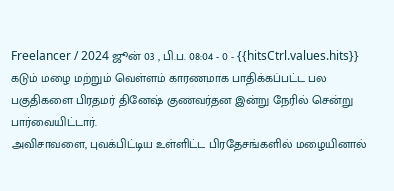Freelancer / 2024 ஜூன் 03 , பி.ப. 08:04 - 0 - {{hitsCtrl.values.hits}}
கடும் மழை மற்றும் வெள்ளம் காரணமாக பாதிக்கப்பட்ட பல பகுதிகளை பிரதமர் தினேஷ் குணவர்தன இன்று நேரில் சென்று பார்வையிட்டார்.
அவிசாவளை, புவக்பிட்டிய உள்ளிட்ட பிரதேசங்களில் மழையினால்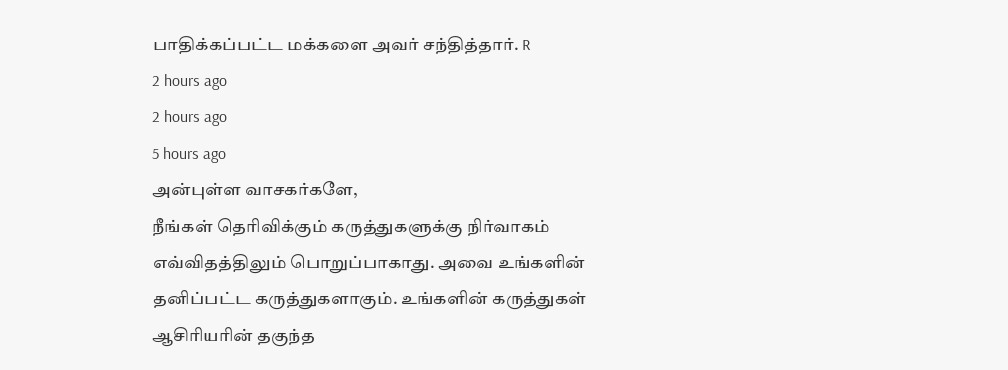பாதிக்கப்பட்ட மக்களை அவர் சந்தித்தார். R
2 hours ago
2 hours ago
5 hours ago
அன்புள்ள வாசகர்களே,
நீங்கள் தெரிவிக்கும் கருத்துகளுக்கு நிர்வாகம் எவ்விதத்திலும் பொறுப்பாகாது. அவை உங்களின் தனிப்பட்ட கருத்துகளாகும். உங்களின் கருத்துகள் ஆசிரியரின் தகுந்த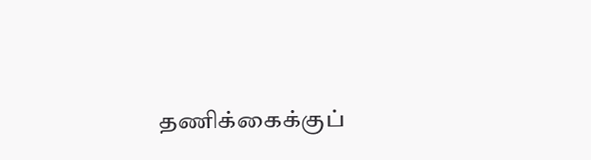தணிக்கைக்குப்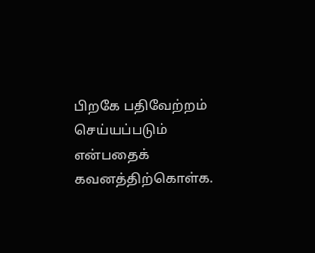பிறகே பதிவேற்றம் செய்யப்படும் என்பதைக் கவனத்திற்கொள்க.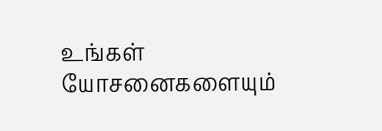உங்கள் யோசனைகளையும்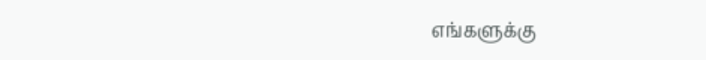எங்களுக்கு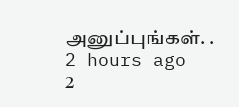அனுப்புங்கள். .
2 hours ago
2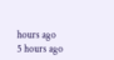hours ago
5 hours ago